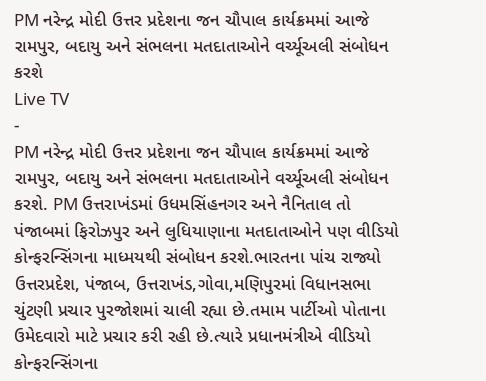PM નરેન્દ્ર મોદી ઉત્તર પ્રદેશના જન ચૌપાલ કાર્યક્રમમાં આજે રામપુર, બદાયુ અને સંભલના મતદાતાઓને વર્ચ્યૂઅલી સંબોધન કરશે
Live TV
-
PM નરેન્દ્ર મોદી ઉત્તર પ્રદેશના જન ચૌપાલ કાર્યક્રમમાં આજે રામપુર, બદાયુ અને સંભલના મતદાતાઓને વર્ચ્યૂઅલી સંબોધન કરશે. PM ઉત્તરાખંડમાં ઉધમસિંહનગર અને નૈનિતાલ તો પંજાબમાં ફિરોઝપુર અને લુધિયાણાના મતદાતાઓને પણ વીડિયો કોન્ફરન્સિંગના માધ્મયથી સંબોધન કરશે.ભારતના પાંચ રાજ્યો ઉત્તરપ્રદેશ, પંજાબ, ઉત્તરાખંડ,ગોવા,મણિપુરમાં વિધાનસભા ચુંટણી પ્રચાર પુરજોશમાં ચાલી રહ્યા છે.તમામ પાર્ટીઓ પોતાના ઉમેદવારો માટે પ્રચાર કરી રહી છે.ત્યારે પ્રધાનમંત્રીએ વીડિયો કોન્ફરન્સિંગના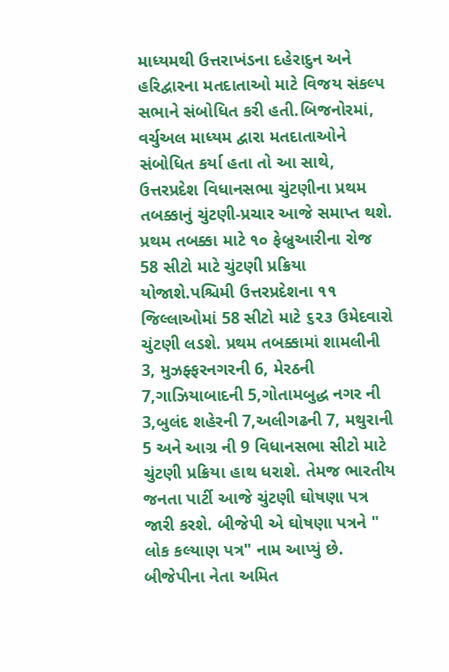માધ્યમથી ઉત્તરાખંડના દહેરાદુન અને હરિદ્વારના મતદાતાઓ માટે વિજય સંકલ્પ સભાને સંબોધિત કરી હતી.બિજનોરમાં, વર્ચુઅલ માધ્યમ દ્વારા મતદાતાઓને સંબોધિત કર્યા હતા તો આ સાથે, ઉત્તરપ્રદેશ વિધાનસભા ચુંટણીના પ્રથમ તબક્કાનું ચુંટણી-પ્રચાર આજે સમાપ્ત થશે. પ્રથમ તબક્કા માટે ૧૦ ફેબ્રુઆરીના રોજ 58 સીટો માટે ચુંટણી પ્રક્રિયા યોજાશે.પશ્ચિમી ઉત્તરપ્રદેશના ૧૧ જિલ્લાઓમાં 58 સીટો માટે ૬૨૩ ઉમેદવારો ચુંટણી લડશે. પ્રથમ તબક્કામાં શામલીની 3, મુઝફ્ફરનગરની 6, મેરઠની 7,ગાઝિયાબાદની 5,ગોતામબુદ્ધ નગર ની 3,બુલંદ શહેરની 7,અલીગઢની 7, મથુરાની 5 અને આગ્ર ની 9 વિધાનસભા સીટો માટે ચુંટણી પ્રક્રિયા હાથ ધરાશે. તેમજ ભારતીય જનતા પાર્ટી આજે ચુંટણી ઘોષણા પત્ર જારી કરશે. બીજેપી એ ઘોષણા પત્રને " લોક કલ્યાણ પત્ર" નામ આપ્યું છે. બીજેપીના નેતા અમિત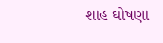શાહ ઘોષણા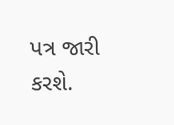પત્ર જારી કરશે.